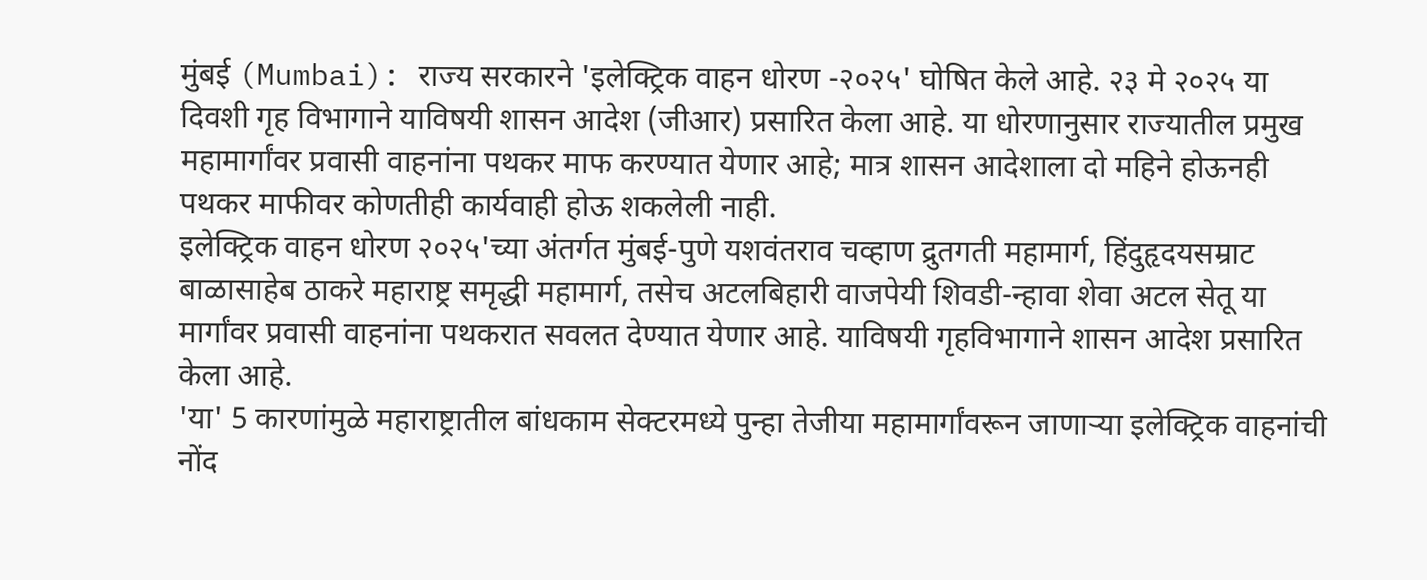मुंबई (Mumbai): राज्य सरकारने 'इलेक्ट्रिक वाहन धोरण -२०२५' घोषित केले आहे. २३ मे २०२५ या दिवशी गृह विभागाने याविषयी शासन आदेश (जीआर) प्रसारित केला आहे. या धोरणानुसार राज्यातील प्रमुख महामार्गांवर प्रवासी वाहनांना पथकर माफ करण्यात येणार आहे; मात्र शासन आदेशाला दो महिने होऊनही पथकर माफीवर कोणतीही कार्यवाही होऊ शकलेली नाही.
इलेक्ट्रिक वाहन धोरण २०२५'च्या अंतर्गत मुंबई-पुणे यशवंतराव चव्हाण द्रुतगती महामार्ग, हिंदुहृदयसम्राट बाळासाहेब ठाकरे महाराष्ट्र समृद्धी महामार्ग, तसेच अटलबिहारी वाजपेयी शिवडी-न्हावा शेवा अटल सेतू या मार्गांवर प्रवासी वाहनांना पथकरात सवलत देण्यात येणार आहे. याविषयी गृहविभागाने शासन आदेश प्रसारित केला आहे.
'या' 5 कारणांमुळे महाराष्ट्रातील बांधकाम सेक्टरमध्ये पुन्हा तेजीया महामार्गांवरून जाणाऱ्या इलेक्ट्रिक वाहनांची नोंद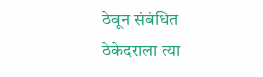ठेवून संबंधित ठेकेदराला त्या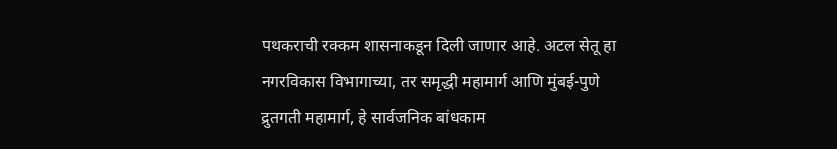पथकराची रक्कम शासनाकडून दिली जाणार आहे. अटल सेतू हा नगरविकास विभागाच्या, तर समृद्धी महामार्ग आणि मुंबई-पुणे द्रुतगती महामार्ग, हे सार्वजनिक बांधकाम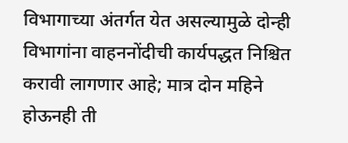विभागाच्या अंतर्गत येत असल्यामुळे दोन्ही विभागांना वाहननोंदीची कार्यपद्धत निश्चित करावी लागणार आहे; मात्र दोन महिने होऊनही ती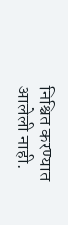निश्चित करण्यात आलेली नाही.